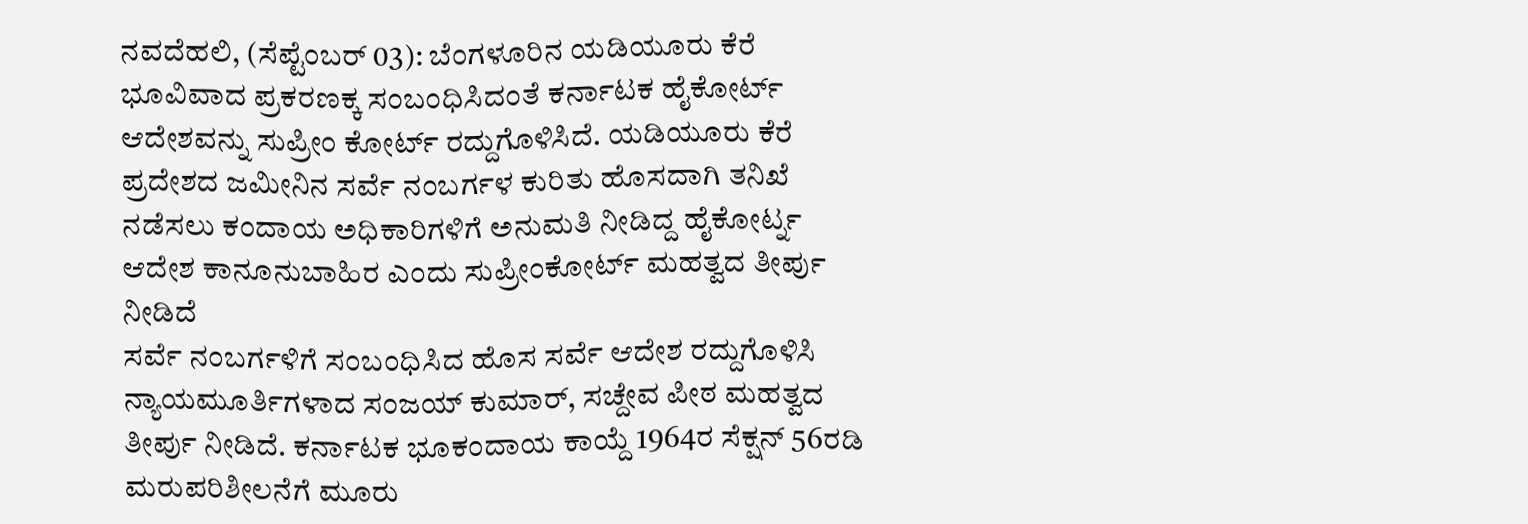ನವದೆಹಲಿ, (ಸೆಪ್ಟೆಂಬರ್ 03): ಬೆಂಗಳೂರಿನ ಯಡಿಯೂರು ಕೆರೆ ಭೂವಿವಾದ ಪ್ರಕರಣಕ್ಕ ಸಂಬಂಧಿಸಿದಂತೆ ಕರ್ನಾಟಕ ಹೈಕೋರ್ಟ್ ಆದೇಶವನ್ನು ಸುಪ್ರೀಂ ಕೋರ್ಟ್ ರದ್ದುಗೊಳಿಸಿದೆ. ಯಡಿಯೂರು ಕೆರೆ ಪ್ರದೇಶದ ಜಮೀನಿನ ಸರ್ವೆ ನಂಬರ್ಗಳ ಕುರಿತು ಹೊಸದಾಗಿ ತನಿಖೆ ನಡೆಸಲು ಕಂದಾಯ ಅಧಿಕಾರಿಗಳಿಗೆ ಅನುಮತಿ ನೀಡಿದ್ದ ಹೈಕೋರ್ಟ್ನ ಆದೇಶ ಕಾನೂನುಬಾಹಿರ ಎಂದು ಸುಪ್ರೀಂಕೋರ್ಟ್ ಮಹತ್ವದ ತೀರ್ಪು ನೀಡಿದೆ
ಸರ್ವೆ ನಂಬರ್ಗಳಿಗೆ ಸಂಬಂಧಿಸಿದ ಹೊಸ ಸರ್ವೆ ಆದೇಶ ರದ್ದುಗೊಳಿಸಿ ನ್ಯಾಯಮೂರ್ತಿಗಳಾದ ಸಂಜಯ್ ಕುಮಾರ್, ಸಚ್ದೇವ ಪೀಠ ಮಹತ್ವದ ತೀರ್ಪು ನೀಡಿದೆ. ಕರ್ನಾಟಕ ಭೂಕಂದಾಯ ಕಾಯ್ದೆ 1964ರ ಸೆಕ್ಷನ್ 56ರಡಿ ಮರುಪರಿಶೀಲನೆಗೆ ಮೂರು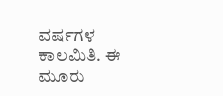ವರ್ಷಗಳ ಕಾಲಮಿತಿ. ಈ ಮೂರು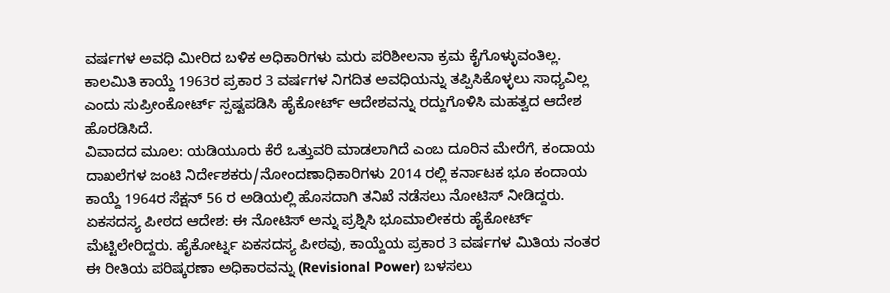ವರ್ಷಗಳ ಅವಧಿ ಮೀರಿದ ಬಳಿಕ ಅಧಿಕಾರಿಗಳು ಮರು ಪರಿಶೀಲನಾ ಕ್ರಮ ಕೈಗೊಳ್ಳುವಂತಿಲ್ಲ. ಕಾಲಮಿತಿ ಕಾಯ್ದೆ 1963ರ ಪ್ರಕಾರ 3 ವರ್ಷಗಳ ನಿಗದಿತ ಅವಧಿಯನ್ನು ತಪ್ಪಿಸಿಕೊಳ್ಳಲು ಸಾಧ್ಯವಿಲ್ಲ ಎಂದು ಸುಪ್ರೀಂಕೋರ್ಟ್ ಸ್ಪಷ್ಟಪಡಿಸಿ ಹೈಕೋರ್ಟ್ ಆದೇಶವನ್ನು ರದ್ದುಗೊಳಿಸಿ ಮಹತ್ವದ ಆದೇಶ ಹೊರಡಿಸಿದೆ.
ವಿವಾದದ ಮೂಲ: ಯಡಿಯೂರು ಕೆರೆ ಒತ್ತುವರಿ ಮಾಡಲಾಗಿದೆ ಎಂಬ ದೂರಿನ ಮೇರೆಗೆ, ಕಂದಾಯ ದಾಖಲೆಗಳ ಜಂಟಿ ನಿರ್ದೇಶಕರು/ನೋಂದಣಾಧಿಕಾರಿಗಳು 2014 ರಲ್ಲಿ ಕರ್ನಾಟಕ ಭೂ ಕಂದಾಯ ಕಾಯ್ದೆ 1964ರ ಸೆಕ್ಷನ್ 56 ರ ಅಡಿಯಲ್ಲಿ ಹೊಸದಾಗಿ ತನಿಖೆ ನಡೆಸಲು ನೋಟಿಸ್ ನೀಡಿದ್ದರು.
ಏಕಸದಸ್ಯ ಪೀಠದ ಆದೇಶ: ಈ ನೋಟಿಸ್ ಅನ್ನು ಪ್ರಶ್ನಿಸಿ ಭೂಮಾಲೀಕರು ಹೈಕೋರ್ಟ್ ಮೆಟ್ಟಿಲೇರಿದ್ದರು. ಹೈಕೋರ್ಟ್ನ ಏಕಸದಸ್ಯ ಪೀಠವು, ಕಾಯ್ದೆಯ ಪ್ರಕಾರ 3 ವರ್ಷಗಳ ಮಿತಿಯ ನಂತರ ಈ ರೀತಿಯ ಪರಿಷ್ಕರಣಾ ಅಧಿಕಾರವನ್ನು (Revisional Power) ಬಳಸಲು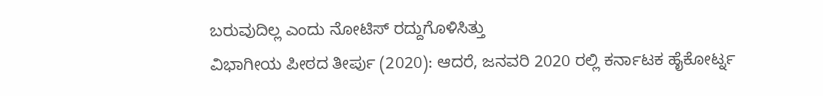ಬರುವುದಿಲ್ಲ ಎಂದು ನೋಟಿಸ್ ರದ್ದುಗೊಳಿಸಿತ್ತು
ವಿಭಾಗೀಯ ಪೀಠದ ತೀರ್ಪು (2020): ಆದರೆ, ಜನವರಿ 2020 ರಲ್ಲಿ ಕರ್ನಾಟಕ ಹೈಕೋರ್ಟ್ನ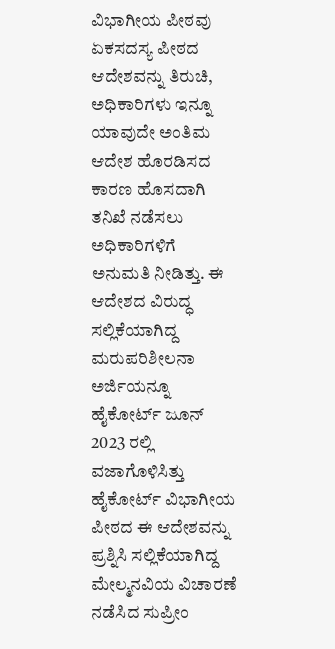ವಿಭಾಗೀಯ ಪೀಠವು ಏಕಸದಸ್ಯ ಪೀಠದ ಆದೇಶವನ್ನು ತಿರುಚಿ, ಅಧಿಕಾರಿಗಳು ಇನ್ನೂ ಯಾವುದೇ ಅಂತಿಮ ಆದೇಶ ಹೊರಡಿಸದ ಕಾರಣ ಹೊಸದಾಗಿ ತನಿಖೆ ನಡೆಸಲು ಅಧಿಕಾರಿಗಳಿಗೆ ಅನುಮತಿ ನೀಡಿತ್ತು. ಈ ಆದೇಶದ ವಿರುದ್ಧ ಸಲ್ಲಿಕೆಯಾಗಿದ್ದ ಮರುಪರಿಶೀಲನಾ ಅರ್ಜಿಯನ್ನೂ ಹೈಕೋರ್ಟ್ ಜೂನ್ 2023 ರಲ್ಲಿ ವಜಾಗೊಳಿಸಿತ್ತು
ಹೈಕೋರ್ಟ್ ವಿಭಾಗೀಯ ಪೀಠದ ಈ ಆದೇಶವನ್ನು ಪ್ರಶ್ನಿಸಿ ಸಲ್ಲಿಕೆಯಾಗಿದ್ದ ಮೇಲ್ಮನವಿಯ ವಿಚಾರಣೆ ನಡೆಸಿದ ಸುಪ್ರೀಂ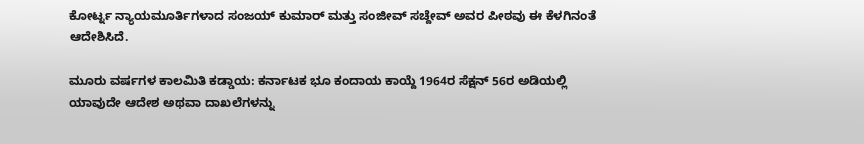ಕೋರ್ಟ್ನ ನ್ಯಾಯಮೂರ್ತಿಗಳಾದ ಸಂಜಯ್ ಕುಮಾರ್ ಮತ್ತು ಸಂಜೀವ್ ಸಚ್ದೇವ್ ಅವರ ಪೀಠವು ಈ ಕೆಳಗಿನಂತೆ ಆದೇಶಿಸಿದೆ.

ಮೂರು ವರ್ಷಗಳ ಕಾಲಮಿತಿ ಕಡ್ಡಾಯ: ಕರ್ನಾಟಕ ಭೂ ಕಂದಾಯ ಕಾಯ್ದೆ 1964ರ ಸೆಕ್ಷನ್ 56ರ ಅಡಿಯಲ್ಲಿ ಯಾವುದೇ ಆದೇಶ ಅಥವಾ ದಾಖಲೆಗಳನ್ನು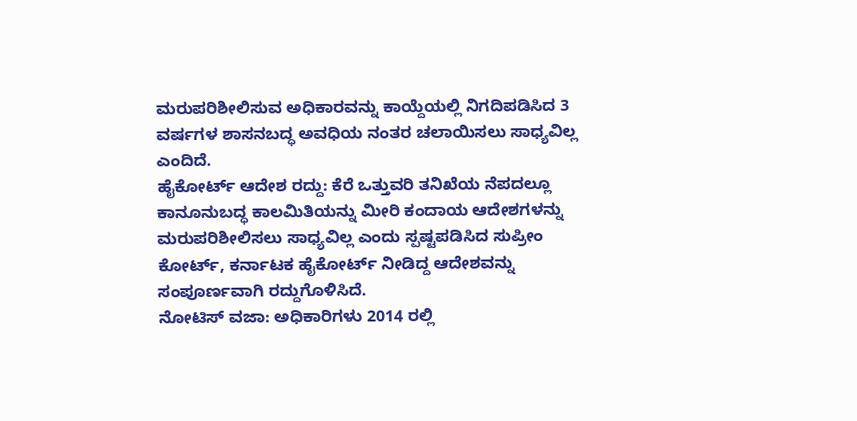ಮರುಪರಿಶೀಲಿಸುವ ಅಧಿಕಾರವನ್ನು ಕಾಯ್ದೆಯಲ್ಲಿ ನಿಗದಿಪಡಿಸಿದ 3 ವರ್ಷಗಳ ಶಾಸನಬದ್ಧ ಅವಧಿಯ ನಂತರ ಚಲಾಯಿಸಲು ಸಾಧ್ಯವಿಲ್ಲ ಎಂದಿದೆ.
ಹೈಕೋರ್ಟ್ ಆದೇಶ ರದ್ದು: ಕೆರೆ ಒತ್ತುವರಿ ತನಿಖೆಯ ನೆಪದಲ್ಲೂ ಕಾನೂನುಬದ್ಧ ಕಾಲಮಿತಿಯನ್ನು ಮೀರಿ ಕಂದಾಯ ಆದೇಶಗಳನ್ನು ಮರುಪರಿಶೀಲಿಸಲು ಸಾಧ್ಯವಿಲ್ಲ ಎಂದು ಸ್ಪಷ್ಟಪಡಿಸಿದ ಸುಪ್ರೀಂ ಕೋರ್ಟ್, ಕರ್ನಾಟಕ ಹೈಕೋರ್ಟ್ ನೀಡಿದ್ದ ಆದೇಶವನ್ನು ಸಂಪೂರ್ಣವಾಗಿ ರದ್ದುಗೊಳಿಸಿದೆ.
ನೋಟಿಸ್ ವಜಾ: ಅಧಿಕಾರಿಗಳು 2014 ರಲ್ಲಿ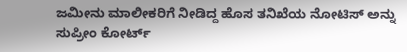ಜಮೀನು ಮಾಲೀಕರಿಗೆ ನೀಡಿದ್ದ ಹೊಸ ತನಿಖೆಯ ನೋಟಿಸ್ ಅನ್ನು ಸುಪ್ರೀಂ ಕೋರ್ಟ್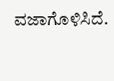ವಜಾಗೊಳಿಸಿದೆ.